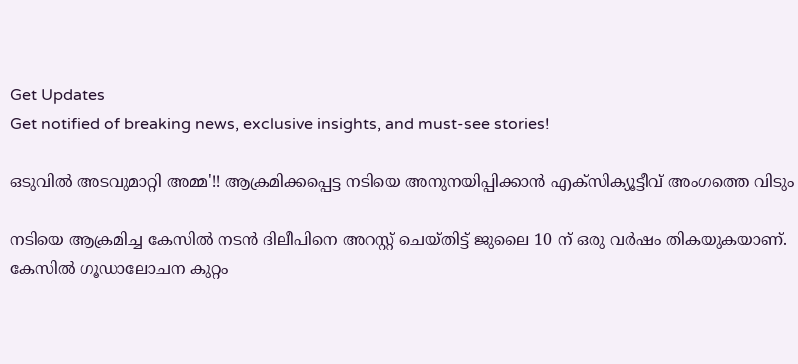Get Updates
Get notified of breaking news, exclusive insights, and must-see stories!

ഒടുവില്‍ അടവുമാറ്റി അമ്മ'!! ആക്രമിക്കപ്പെട്ട നടിയെ അനുനയിപ്പിക്കാന്‍ എക്സിക്യൂട്ടീവ് അംഗത്തെ വിടും

നടിയെ ആക്രമിച്ച കേസില്‍ നടന്‍ ദിലീപിനെ അറസ്റ്റ് ചെയ്തിട്ട് ജുലൈ 10 ന് ഒരു വര്‍ഷം തികയുകയാണ്. കേസില്‍ ഗൂഡാലോചന കുറ്റം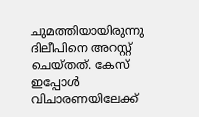ചുമത്തിയായിരുന്നു ദിലീപിനെ അറസ്റ്റ് ചെയ്തത്. കേസ് ഇപ്പോള്‍ വിചാരണയിലേക്ക്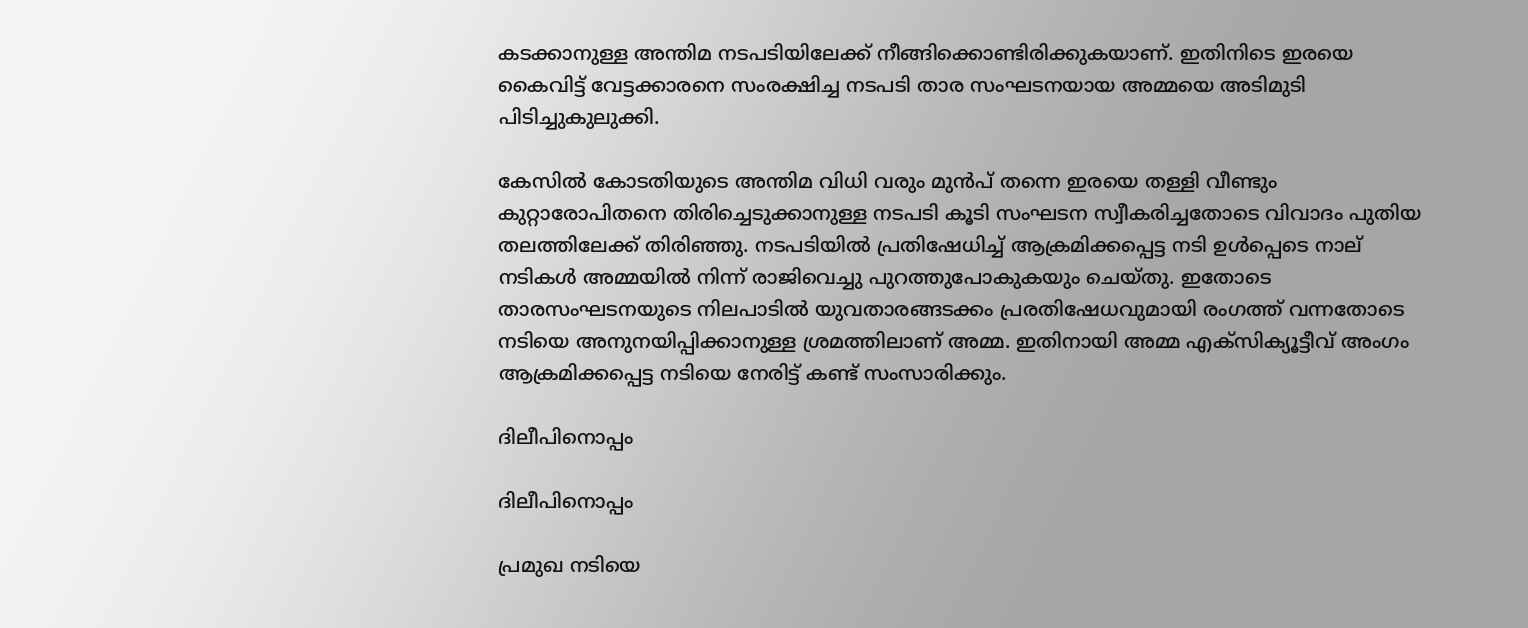കടക്കാനുള്ള അന്തിമ നടപടിയിലേക്ക് നീങ്ങിക്കൊണ്ടിരിക്കുകയാണ്. ഇതിനിടെ ഇരയെ കൈവിട്ട് വേട്ടക്കാരനെ സംരക്ഷിച്ച നടപടി താര സംഘടനയായ അമ്മയെ അടിമുടി പിടിച്ചുകുലുക്കി.

കേസില്‍ കോടതിയുടെ അന്തിമ വിധി വരും മുന്‍പ് തന്നെ ഇരയെ തള്ളി വീണ്ടും കുറ്റാരോപിതനെ തിരിച്ചെടുക്കാനുള്ള നടപടി കൂടി സംഘടന സ്വീകരിച്ചതോടെ വിവാദം പുതിയ തലത്തിലേക്ക് തിരിഞ്ഞു. നടപടിയില്‍ പ്രതിഷേധിച്ച് ആക്രമിക്കപ്പെട്ട നടി ഉള്‍പ്പെടെ നാല് നടികള്‍ അമ്മയില്‍ നിന്ന് രാജിവെച്ചു പുറത്തുപോകുകയും ചെയ്തു. ഇതോടെ താരസംഘടനയുടെ നിലപാടില്‍ യുവതാരങ്ങടക്കം പ്രരതിഷേധവുമായി രംഗത്ത് വന്നതോടെ നടിയെ അനുനയിപ്പിക്കാനുള്ള ശ്രമത്തിലാണ് അമ്മ. ഇതിനായി അമ്മ എക്സിക്യൂട്ടീവ് അംഗം ആക്രമിക്കപ്പെട്ട നടിയെ നേരിട്ട് കണ്ട് സംസാരിക്കും.

ദിലീപിനൊപ്പം

ദിലീപിനൊപ്പം

പ്രമുഖ നടിയെ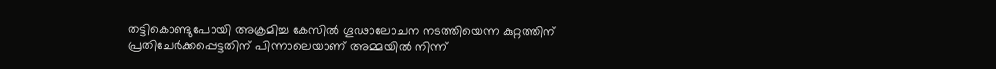തട്ടികൊണ്ടുപോയി അക്രമിച്ച കേസില്‍ ഗൂഢാലോചന നടത്തിയെന്ന കുറ്റത്തിന് പ്രതിചേര്‍ക്കപ്പെട്ടതിന് പിന്നാലെയാണ് അമ്മയില്‍ നിന്ന്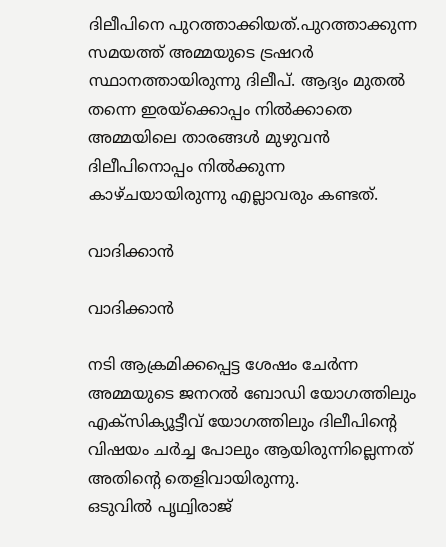ദിലീപിനെ പുറത്താക്കിയത്.പുറത്താക്കുന്ന സമയത്ത് അമ്മയുടെ ട്രഷറര്‍ സ്ഥാനത്തായിരുന്നു ദിലീപ്. ആദ്യം മുതല്‍ തന്നെ ഇരയ്ക്കൊപ്പം നില്‍ക്കാതെ അമ്മയിലെ താരങ്ങള്‍ മുഴുവന്‍ ദിലീപിനൊപ്പം നില്‍ക്കുന്ന കാഴ്ചയായിരുന്നു എല്ലാവരും കണ്ടത്.

വാദിക്കാന്‍

വാദിക്കാന്‍

നടി ആക്രമിക്കപ്പെട്ട ശേഷം ചേര്‍ന്ന അമ്മയുടെ ജനറല്‍ ബോഡി യോഗത്തിലും എക്സിക്യൂട്ടീവ് യോഗത്തിലും ദിലീപിന്‍റെ വിഷയം ചര്‍ച്ച പോലും ആയിരുന്നില്ലെന്നത് അതിന്‍റെ തെളിവായിരുന്നു.
ഒടുവില്‍ പൃഥ്വിരാജ്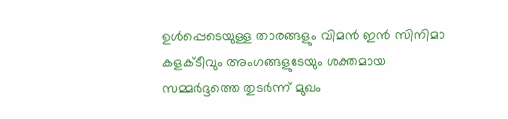ഉള്‍പ്പെടെയുള്ള താരങ്ങളും വിമന്‍ ഇന്‍ സിനിമാ കളക്ടീവും അംഗങ്ങളുടേയും ശക്തമായ സമ്മര്‍ദ്ദത്തെ തുടര്‍ന്ന് മുഖം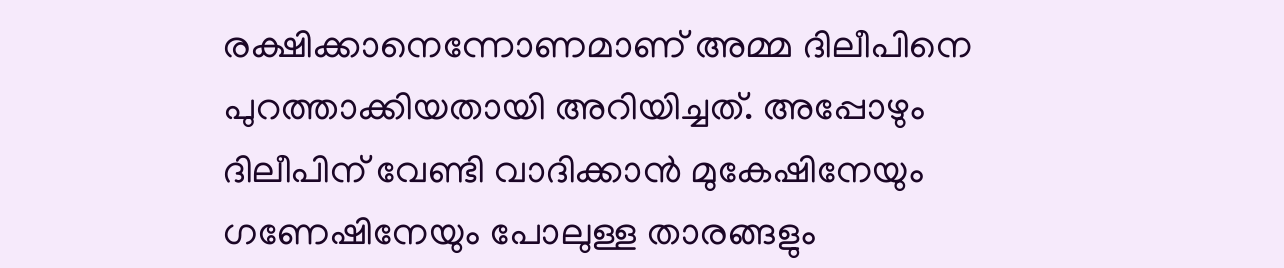രക്ഷിക്കാനെന്നോണമാണ് അമ്മ ദിലീപിനെ പുറത്താക്കിയതായി അറിയിച്ചത്. അപ്പോഴും ദിലീപിന് വേണ്ടി വാദിക്കാന്‍ മുകേഷിനേയും ഗണേഷിനേയും പോലുള്ള താരങ്ങളും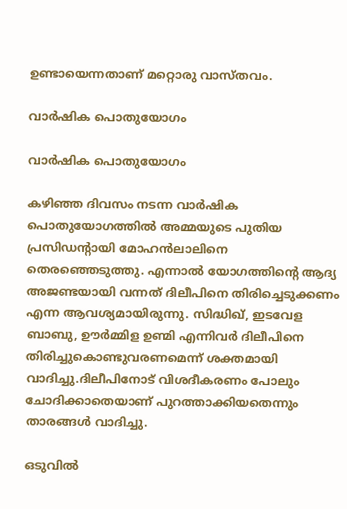ഉണ്ടായെന്നതാണ് മറ്റൊരു വാസ്തവം.

വാര്‍ഷിക പൊതുയോഗം

വാര്‍ഷിക പൊതുയോഗം

കഴിഞ്ഞ ദിവസം നടന്ന വാര്‍ഷിക പൊതുയോഗത്തില്‍ അമ്മയുടെ പുതിയ പ്രസിഡന്‍റായി മോഹന്‍ലാലിനെ തെരഞ്ഞെടുത്തു. എന്നാല്‍ യോഗത്തിന്‍റെ ആദ്യ അജണ്ടയായി വന്നത് ദിലീപിനെ തിരിച്ചെടുക്കണം എന്ന ആവശ്യമായിരുന്നു. സിദ്ധിഖ്, ഇടവേള ബാബു, ഊര്‍മ്മിള ഉണ്മി എന്നിവര്‍ ദിലീപിനെ തിരിച്ചുകൊണ്ടുവരണമെന്ന് ശക്തമായി വാദിച്ചു.ദിലീപിനോട് വിശദീകരണം പോലും ചോദിക്കാതെയാണ് പുറത്താക്കിയതെന്നും താരങ്ങള്‍ വാദിച്ചു.

ഒടുവില്‍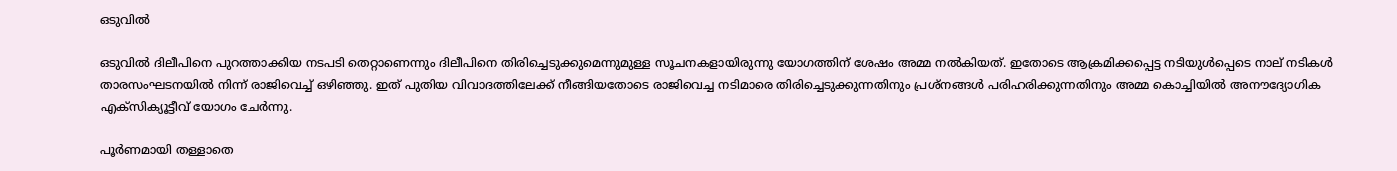ഒടുവില്‍

ഒടുവില്‍ ദിലീപിനെ പുറത്താക്കിയ നടപടി തെറ്റാണെന്നും ദിലീപിനെ തിരിച്ചെടുക്കുമെന്നുമുള്ള സൂചനകളായിരുന്നു യോഗത്തിന് ശേഷം അമ്മ നല്‍കിയത്. ഇതോടെ ആക്രമിക്കപ്പെട്ട നടിയുള്‍പ്പെടെ നാല് നടികള്‍ താരസംഘടനയില്‍ നിന്ന് രാജിവെച്ച് ഒഴിഞ്ഞു. ഇത് പുതിയ വിവാദത്തിലേക്ക് നീങ്ങിയതോടെ രാജിവെച്ച നടിമാരെ തിരിച്ചെടുക്കുന്നതിനും പ്രശ്നങ്ങള്‍ പരിഹരിക്കുന്നതിനും അമ്മ കൊച്ചിയില്‍ അനൗദ്യോഗിക എക്സിക്യൂട്ടീവ് യോഗം ചേര്‍ന്നു.

പൂര്‍ണമായി തള്ളാതെ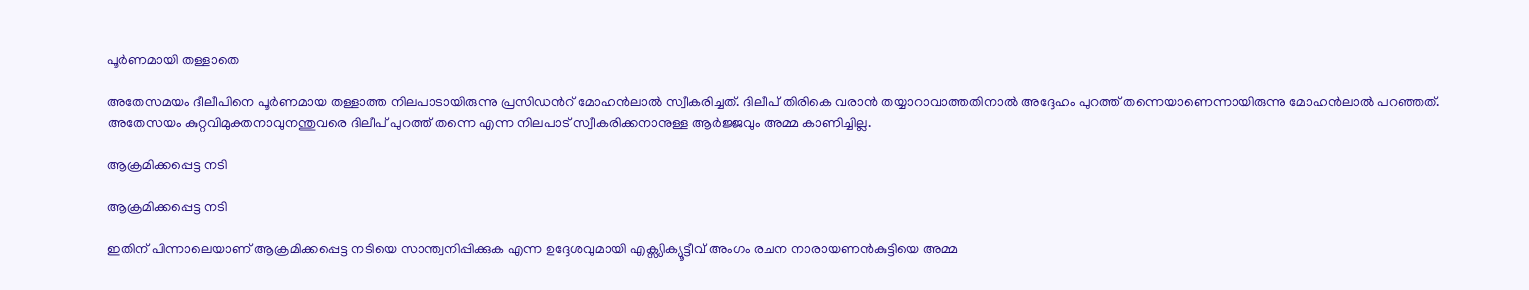പൂര്‍ണമായി തള്ളാതെ

അതേസമയം ദീലീപിനെ പൂര്‍ണമായ തള്ളാത്ത നിലപാടായിരുന്നു പ്രസിഡന്‍റ് മോഹന്‍ലാല്‍ സ്വീകരിച്ചത്. ദിലീപ് തിരികെ വരാന്‍ തയ്യാറാവാത്തതിനാല്‍ അദ്ദേഹം പുറത്ത് തന്നെയാണെന്നായിരുന്നു മോഹന്‍ലാല്‍ പറഞ്ഞത്. അതേസയം കുറ്റവിമുക്തനാവുനന്തുവരെ ദിലീപ് പുറത്ത് തന്നെ എന്ന നിലപാട് സ്വീകരിക്കനാനുള്ള ആര്‍ജ്ജവും അമ്മ കാണിച്ചില്ല.

ആക്രമിക്കപ്പെട്ട നടി

ആക്രമിക്കപ്പെട്ട നടി

ഇതിന് പിന്നാലെയാണ് ആക്രമിക്കപ്പെട്ട നടിയെ സാന്ത്വനിപ്പിക്കുക എന്ന ഉദ്ദേശവുമായി എക്സ്യിക്യൂട്ടീവ് അംഗം രചന നാരായണന്‍കുട്ടിയെ അമ്മ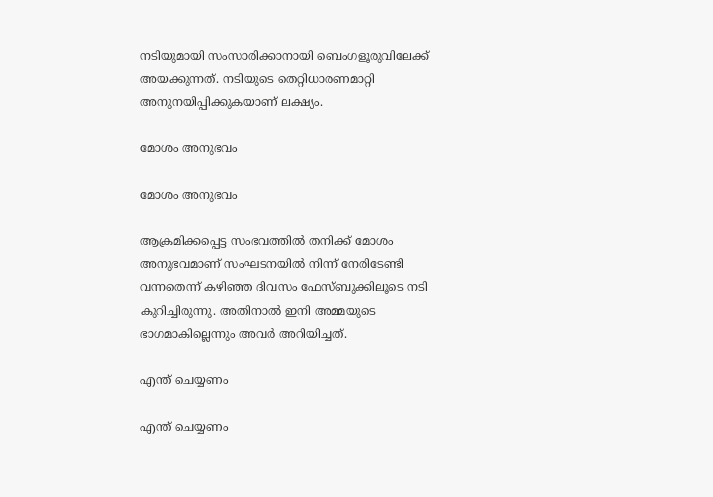നടിയുമായി സംസാരിക്കാനായി ബെംഗളൂരുവിലേക്ക് അയക്കുന്നത്. നടിയുടെ തെറ്റിധാരണമാറ്റി അനുനയിപ്പിക്കുകയാണ് ലക്ഷ്യം.

മോശം അനുഭവം

മോശം അനുഭവം

ആക്രമിക്കപ്പെട്ട സംഭവത്തില്‍ തനിക്ക് മോശം അനുഭവമാണ് സംഘടനയില്‍ നിന്ന് നേരിടേണ്ടി വന്നതെന്ന് കഴിഞ്ഞ ദിവസം ഫേസ്ബുക്കിലൂടെ നടി കുറിച്ചിരുന്നു. അതിനാല്‍ ഇനി അമ്മയുടെ ഭാഗമാകില്ലെന്നും അവര്‍ അറിയിച്ചത്.

എന്ത് ചെയ്യണം

എന്ത് ചെയ്യണം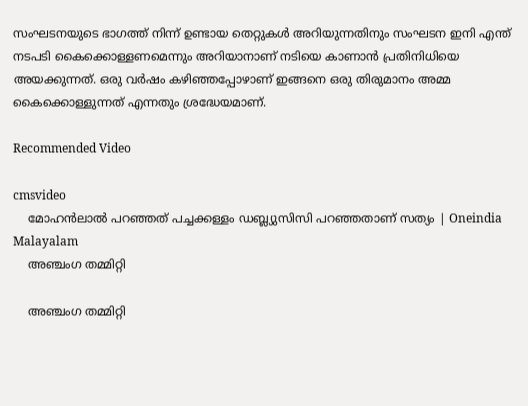സംഘടനയുടെ ഭാഗത്ത് നിന്ന് ഉണ്ടായ തെറ്റുകള്‍ അറിയുന്നതിനും സംഘടന ഇനി എന്ത് നടപടി കൈക്കൊള്ളണമെന്നും അറിയാനാണ് നടിയെ കാണാന്‍ പ്രതിനിധിയെ അയക്കുന്നത്. ഒരു വര്‍ഷം കഴിഞ്ഞപ്പോഴാണ് ഇങ്ങനെ ഒരു തിരുമാനം അമ്മ കൈക്കൊള്ളുന്നത് എന്നതും ശ്രദ്ധേയമാണ്.

Recommended Video

cmsvideo
    മോഹന്‍ലാല്‍ പറഞ്ഞത് പച്ചക്കള്ളം ഡബ്ല്യുസിസി പറഞ്ഞതാണ് സത്യം | Oneindia Malayalam
    അഞ്ചംഗ തമ്മിറ്റി

    അഞ്ചംഗ തമ്മിറ്റി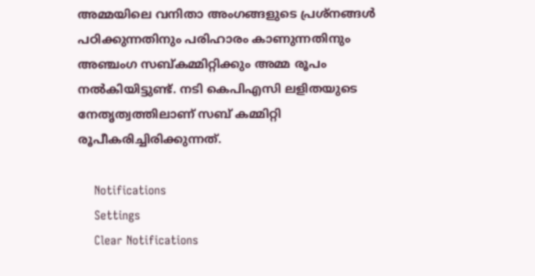അമ്മയിലെ വനിതാ അംഗങ്ങളുടെ പ്രശ്നങ്ങള്‍ പഠിക്കുന്നതിനും പരിഹാരം കാണുന്നതിനും അഞ്ചംഗ സബ്കമ്മിറ്റിക്കും അമ്മ രൂപം നല്‍കിയിട്ടുണ്ട്. നടി കെപിഎസി ലളിതയുടെ നേതൃത്വത്തിലാണ് സബ് കമ്മിറ്റി രൂപീകരിച്ചിരിക്കുന്നത്.

    Notifications
    Settings
    Clear Notifications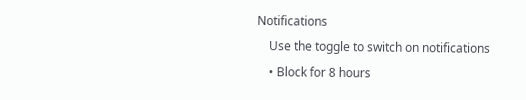Notifications
    Use the toggle to switch on notifications
    • Block for 8 hours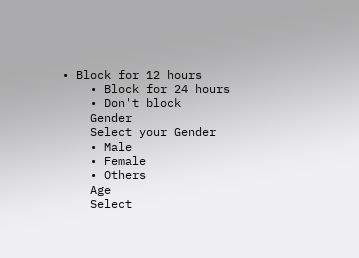• Block for 12 hours
    • Block for 24 hours
    • Don't block
    Gender
    Select your Gender
    • Male
    • Female
    • Others
    Age
    Select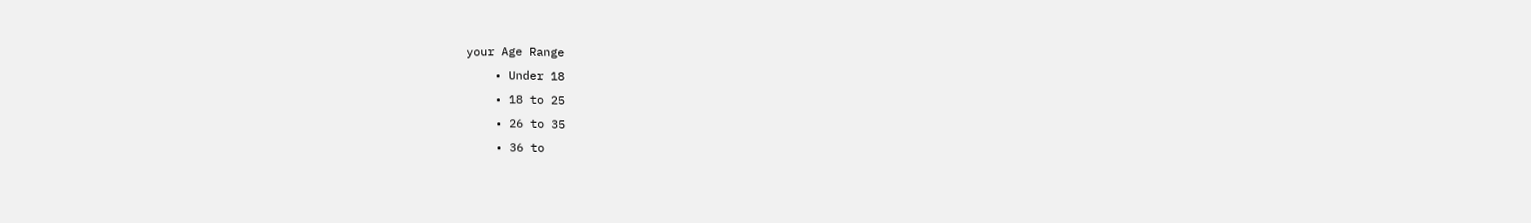your Age Range
    • Under 18
    • 18 to 25
    • 26 to 35
    • 36 to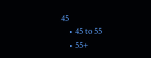45
    • 45 to 55
    • 55+